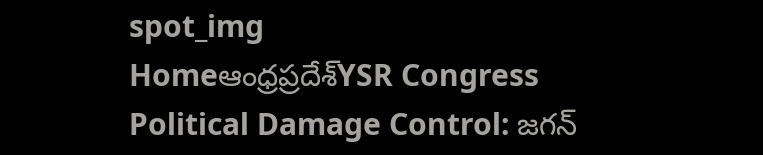spot_img
Homeఆంధ్రప్రదేశ్‌YSR Congress Political Damage Control: జగన్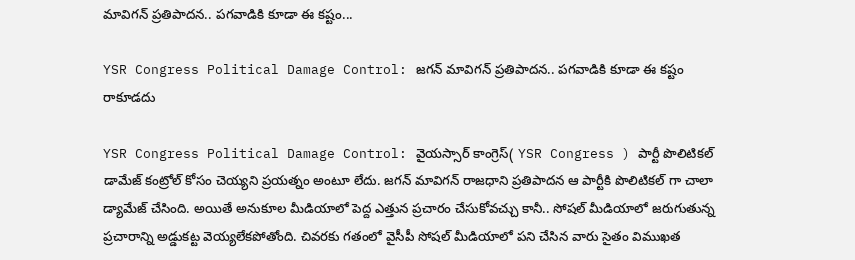మావిగన్ ప్రతిపాదన.. పగవాడికి కూడా ఈ కష్టం...

YSR Congress Political Damage Control: జగన్ మావిగన్ ప్రతిపాదన.. పగవాడికి కూడా ఈ కష్టం రాకూడదు

YSR Congress Political Damage Control: వైయస్సార్ కాంగ్రెస్( YSR Congress ) పార్టీ పొలిటికల్ డామేజ్ కంట్రోల్ కోసం చెయ్యని ప్రయత్నం అంటూ లేదు. జగన్ మావిగన్ రాజధాని ప్రతిపాదన ఆ పార్టీకి పొలిటికల్ గా చాలా డ్యామేజ్ చేసింది. అయితే అనుకూల మీడియాలో పెద్ద ఎత్తున ప్రచారం చేసుకోవచ్చు కానీ.. సోషల్ మీడియాలో జరుగుతున్న ప్రచారాన్ని అడ్డుకట్ట వెయ్యలేకపోతోంది. చివరకు గతంలో వైసీపీ సోషల్ మీడియాలో పని చేసిన వారు సైతం విముఖత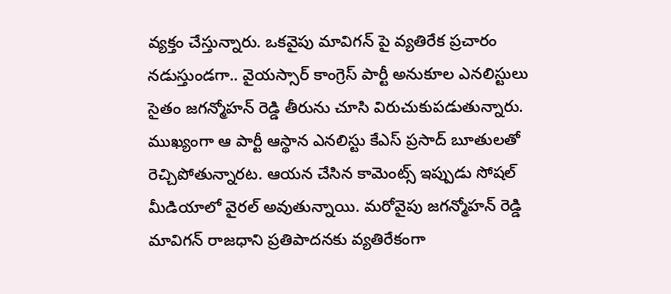వ్యక్తం చేస్తున్నారు. ఒకవైపు మావిగన్ పై వ్యతిరేక ప్రచారం నడుస్తుండగా.. వైయస్సార్ కాంగ్రెస్ పార్టీ అనుకూల ఎనలిస్టులు సైతం జగన్మోహన్ రెడ్డి తీరును చూసి విరుచుకుపడుతున్నారు. ముఖ్యంగా ఆ పార్టీ ఆస్థాన ఎనలిస్టు కేఎస్ ప్రసాద్ బూతులతో రెచ్చిపోతున్నారట. ఆయన చేసిన కామెంట్స్ ఇప్పుడు సోషల్ మీడియాలో వైరల్ అవుతున్నాయి. మరోవైపు జగన్మోహన్ రెడ్డి మావిగన్ రాజధాని ప్రతిపాదనకు వ్యతిరేకంగా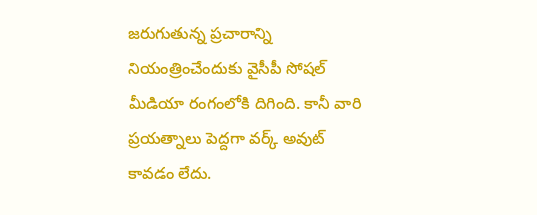జరుగుతున్న ప్రచారాన్ని నియంత్రించేందుకు వైసీపీ సోషల్ మీడియా రంగంలోకి దిగింది. కానీ వారి ప్రయత్నాలు పెద్దగా వర్క్ అవుట్ కావడం లేదు.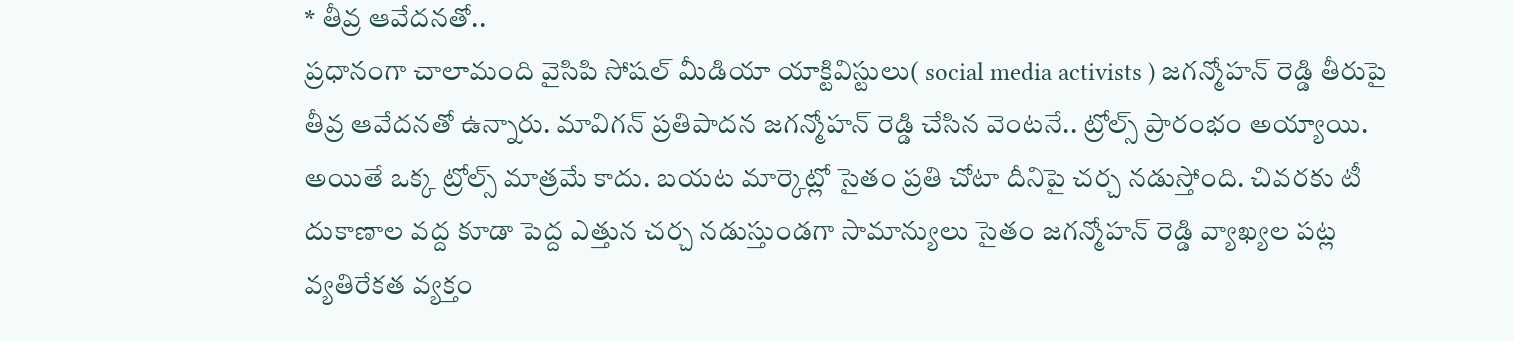* తీవ్ర ఆవేదనతో..
ప్రధానంగా చాలామంది వైసిపి సోషల్ మీడియా యాక్టివిస్టులు( social media activists ) జగన్మోహన్ రెడ్డి తీరుపై తీవ్ర ఆవేదనతో ఉన్నారు. మావిగన్ ప్రతిపాదన జగన్మోహన్ రెడ్డి చేసిన వెంటనే.. ట్రోల్స్ ప్రారంభం అయ్యాయి. అయితే ఒక్క ట్రోల్స్ మాత్రమే కాదు. బయట మార్కెట్లో సైతం ప్రతి చోటా దీనిపై చర్చ నడుస్తోంది. చివరకు టీ దుకాణాల వద్ద కూడా పెద్ద ఎత్తున చర్చ నడుస్తుండగా సామాన్యులు సైతం జగన్మోహన్ రెడ్డి వ్యాఖ్యల పట్ల వ్యతిరేకత వ్యక్తం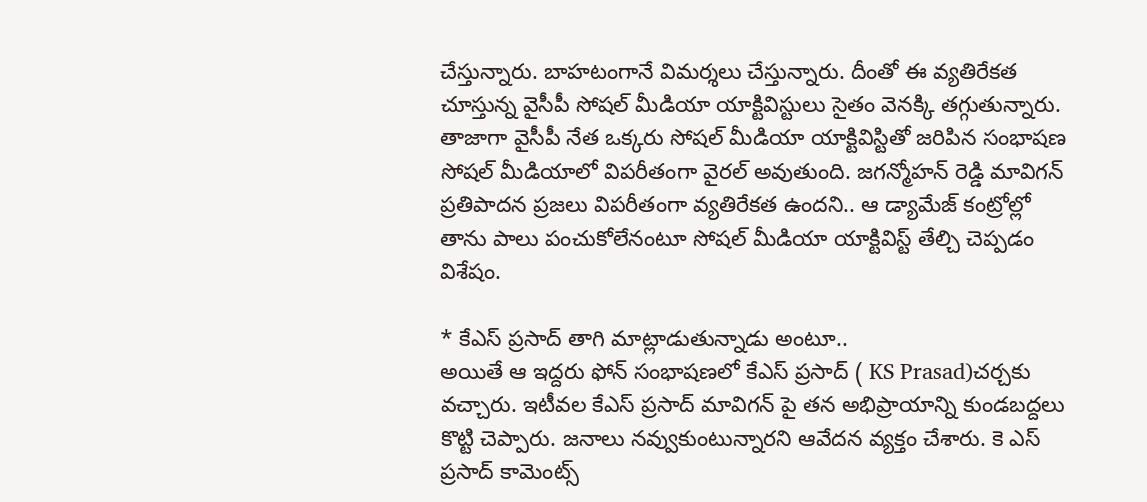చేస్తున్నారు. బాహటంగానే విమర్శలు చేస్తున్నారు. దీంతో ఈ వ్యతిరేకత చూస్తున్న వైసీపీ సోషల్ మీడియా యాక్టివిస్టులు సైతం వెనక్కి తగ్గుతున్నారు. తాజాగా వైసీపీ నేత ఒక్కరు సోషల్ మీడియా యాక్టివిస్టితో జరిపిన సంభాషణ సోషల్ మీడియాలో విపరీతంగా వైరల్ అవుతుంది. జగన్మోహన్ రెడ్డి మావిగన్ ప్రతిపాదన ప్రజలు విపరీతంగా వ్యతిరేకత ఉందని.. ఆ డ్యామేజ్ కంట్రోల్లో తాను పాలు పంచుకోలేనంటూ సోషల్ మీడియా యాక్టివిస్ట్ తేల్చి చెప్పడం విశేషం.

* కేఎస్ ప్రసాద్ తాగి మాట్లాడుతున్నాడు అంటూ..
అయితే ఆ ఇద్దరు ఫోన్ సంభాషణలో కేఎస్ ప్రసాద్ ( KS Prasad)చర్చకు వచ్చారు. ఇటీవల కేఎస్ ప్రసాద్ మావిగన్ పై తన అభిప్రాయాన్ని కుండబద్దలు కొట్టి చెప్పారు. జనాలు నవ్వుకుంటున్నారని ఆవేదన వ్యక్తం చేశారు. కె ఎస్ ప్రసాద్ కామెంట్స్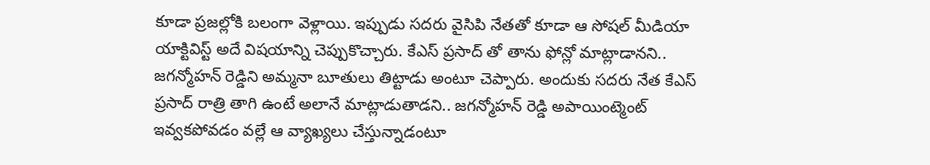కూడా ప్రజల్లోకి బలంగా వెళ్లాయి. ఇప్పుడు సదరు వైసిపి నేతతో కూడా ఆ సోషల్ మీడియా యాక్టివిస్ట్ అదే విషయాన్ని చెప్పుకొచ్చారు. కేఎస్ ప్రసాద్ తో తాను ఫోన్లో మాట్లాడానని.. జగన్మోహన్ రెడ్డిని అమ్మనా బూతులు తిట్టాడు అంటూ చెప్పారు. అందుకు సదరు నేత కేఎస్ ప్రసాద్ రాత్రి తాగి ఉంటే అలానే మాట్లాడుతాడని.. జగన్మోహన్ రెడ్డి అపాయింట్మెంట్ ఇవ్వకపోవడం వల్లే ఆ వ్యాఖ్యలు చేస్తున్నాడంటూ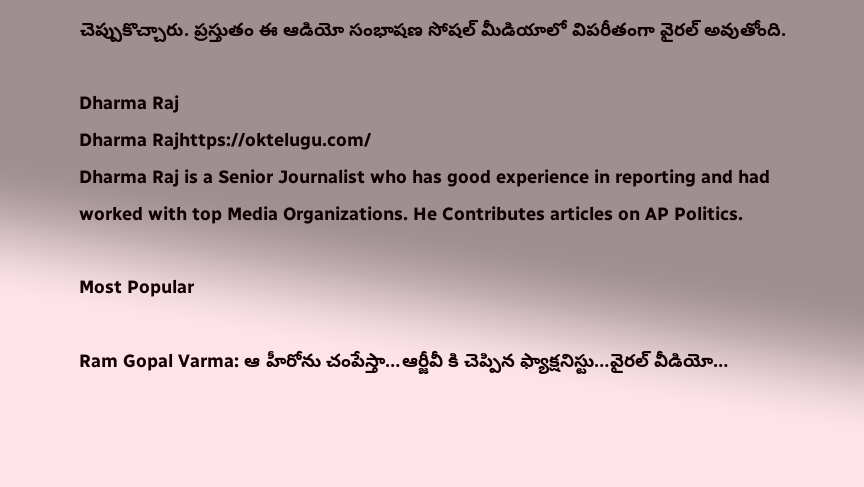చెప్పుకొచ్చారు. ప్రస్తుతం ఈ ఆడియో సంభాషణ సోషల్ మీడియాలో విపరీతంగా వైరల్ అవుతోంది.

Dharma Raj
Dharma Rajhttps://oktelugu.com/
Dharma Raj is a Senior Journalist who has good experience in reporting and had worked with top Media Organizations. He Contributes articles on AP Politics.

Most Popular

Ram Gopal Varma: ఆ హీరోను చంపేస్తా…ఆర్జీవీ కి చెప్పిన ఫ్యాక్షనిస్టు…వైరల్ వీడియో…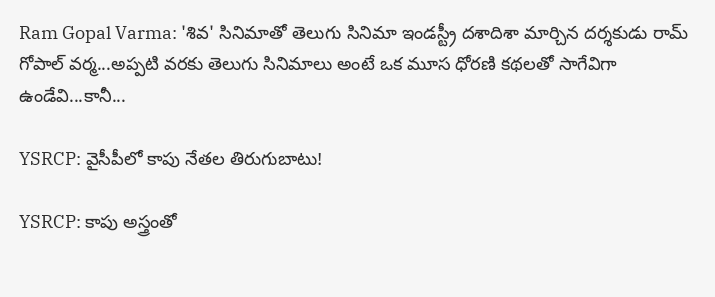Ram Gopal Varma: 'శివ' సినిమాతో తెలుగు సినిమా ఇండస్ట్రీ దశాదిశా మార్చిన దర్శకుడు రామ్ గోపాల్ వర్మ...అప్పటి వరకు తెలుగు సినిమాలు అంటే ఒక మూస ధోరణి కథలతో సాగేవిగా ఉండేవి...కానీ...

YSRCP: వైసీపీలో కాపు నేతల తిరుగుబాటు!

YSRCP: కాపు అస్త్రంతో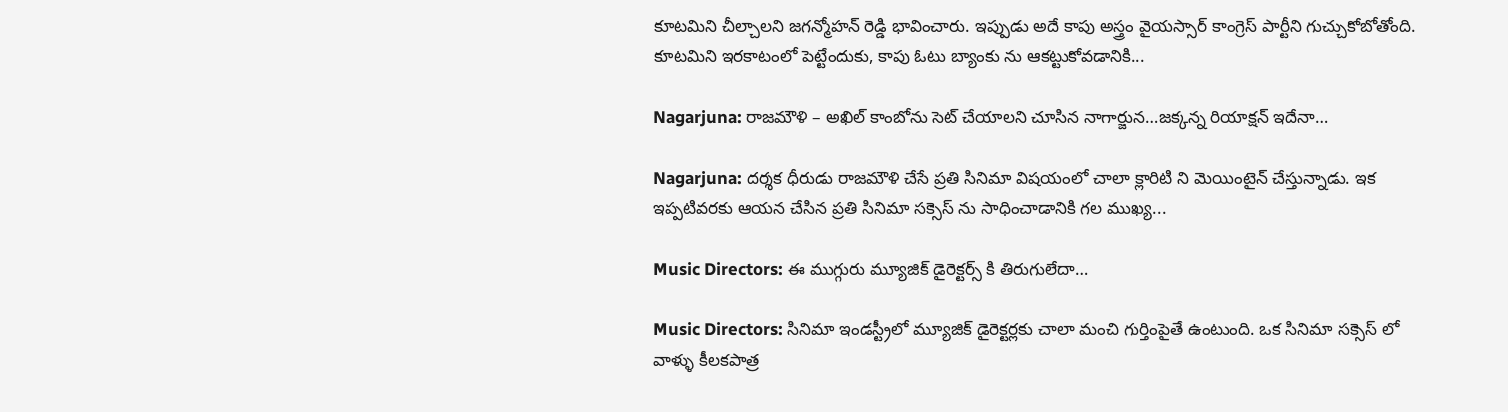కూటమిని చీల్చాలని జగన్మోహన్ రెడ్డి భావించారు. ఇప్పుడు అదే కాపు అస్త్రం వైయస్సార్ కాంగ్రెస్ పార్టీని గుచ్చుకోబోతోంది. కూటమిని ఇరకాటంలో పెట్టేందుకు, కాపు ఓటు బ్యాంకు ను ఆకట్టుకోవడానికి...

Nagarjuna: రాజమౌళి – అఖిల్ కాంబోను సెట్ చేయాలని చూసిన నాగార్జున…జక్కన్న రియాక్షన్ ఇదేనా…

Nagarjuna: దర్శక ధీరుడు రాజమౌళి చేసే ప్రతి సినిమా విషయంలో చాలా క్లారిటి ని మెయింటైన్ చేస్తున్నాడు. ఇక ఇప్పటివరకు ఆయన చేసిన ప్రతి సినిమా సక్సెస్ ను సాధించాడానికి గల ముఖ్య...

Music Directors: ఈ ముగ్గురు మ్యూజిక్ డైరెక్టర్స్ కి తిరుగులేదా…

Music Directors: సినిమా ఇండస్ట్రీలో మ్యూజిక్ డైరెక్టర్లకు చాలా మంచి గుర్తింపైతే ఉంటుంది. ఒక సినిమా సక్సెస్ లో వాళ్ళు కీలకపాత్ర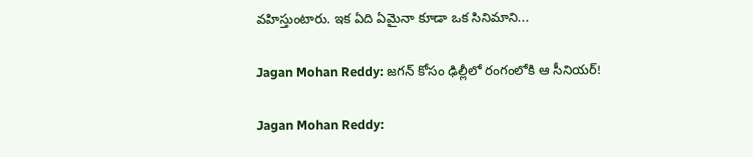వహిస్తుంటారు. ఇక ఏది ఏమైనా కూడా ఒక సినిమాని...

Jagan Mohan Reddy: జగన్ కోసం ఢిల్లీలో రంగంలోకి ఆ సీనియర్!

Jagan Mohan Reddy: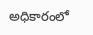అధికారంలో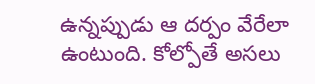ఉన్నప్పుడు ఆ దర్పం వేరేలా ఉంటుంది. కోల్పోతే అసలు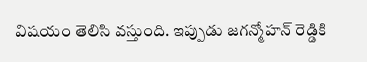విషయం తెలిసి వస్తుంది. ఇప్పుడు జగన్మోహన్ రెడ్డికి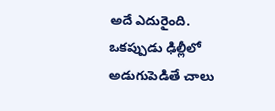అదే ఎదురైంది. ఒకప్పుడు ఢిల్లీలో అడుగుపెడితే చాలు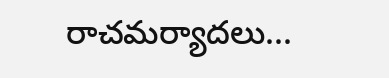రాచమర్యాదలు...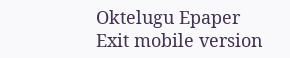Oktelugu Epaper
Exit mobile version